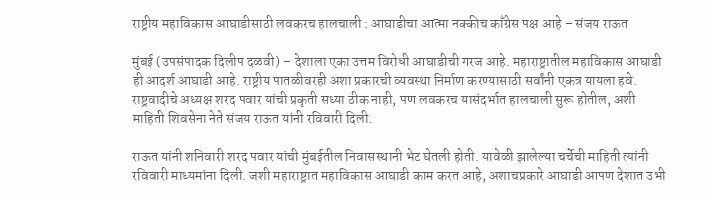राष्ट्रीय महाविकास आघाडीसाठी लवकरच हालचाली : आघाडीचा आत्मा नक्कीच काँग्रेस पक्ष आहे – संजय राऊत

मुंबई (उपसंपादक दिलीप दळवी) – देशाला एका उत्तम विरोधी आघाडीची गरज आहे. महाराष्ट्रातील महाविकास आघाडी ही आदर्श आघाडी आहे. राष्ट्रीय पातळीवरही अशा प्रकारची व्यवस्था निर्माण करण्यासाठी सर्वांनी एकत्र यायला हवे. राष्ट्रवादीचे अध्यक्ष शरद पवार यांची प्रकृती सध्या ठीक नाही, पण लवकरच यासंदर्भात हालचाली सुरू होतील, अशी माहिती शिवसेना नेते संजय राऊत यांनी रविवारी दिली.

राऊत यांनी शनिवारी शरद पवार यांची मुंबईतील निवासस्थानी भेट घेतली होती. यावेळी झालेल्या चर्चेची माहिती त्यांनी रविवारी माध्यमांना दिली. जशी महाराष्ट्रात महाविकास आघाडी काम करत आहे, अशाचप्रकारे आघाडी आपण देशात उभी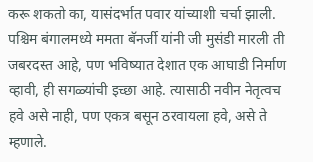करू शकतो का, यासंदर्भात पवार यांच्याशी चर्चा झाली. पश्चिम बंगालमध्ये ममता बॅनर्जी यांनी जी मुसंडी मारली ती जबरदस्त आहे, पण भविष्यात देशात एक आघाडी निर्माण व्हावी, ही सगळ्यांची इच्छा आहे. त्यासाठी नवीन नेतृत्वच हवे असे नाही, पण एकत्र बसून ठरवायला हवे, असे ते म्हणाले.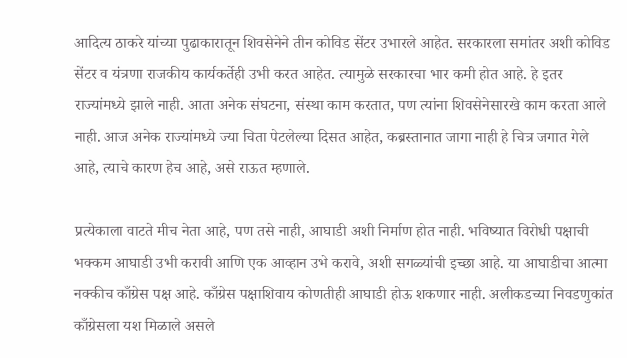आदित्य ठाकरे यांच्या पुढाकारातून शिवसेनेने तीन कोविड सेंटर उभारले आहेत. सरकारला समांतर अशी कोविड सेंटर व यंत्रणा राजकीय कार्यकर्तेही उभी करत आहेत. त्यामुळे सरकारचा भार कमी होत आहे. हे इतर राज्यांमध्ये झाले नाही. आता अनेक संघटना, संस्था काम करतात, पण त्यांना शिवसेनेसारखे काम करता आले नाही. आज अनेक राज्यांमध्ये ज्या चिता पेटलेल्या दिसत आहेत, कब्रस्तानात जागा नाही हे चित्र जगात गेले आहे, त्याचे कारण हेच आहे, असे राऊत म्हणाले.

प्रत्येकाला वाटते मीच नेता आहे, पण तसे नाही, आघाडी अशी निर्माण होत नाही. भविष्यात विरोधी पक्षाची भक्कम आघाडी उभी करावी आणि एक आव्हान उभे करावे, अशी सगळ्यांची इच्छा आहे. या आघाडीचा आत्मा नक्कीच काँग्रेस पक्ष आहे. काँग्रेस पक्षाशिवाय कोणतीही आघाडी होऊ शकणार नाही. अलीकडच्या निवडणुकांत काँग्रेसला यश मिळाले असले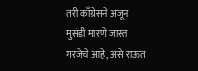तरी काँग्रेसने अजून मुसंडी मारणे जास्त गरजेचे आहे, असे राऊत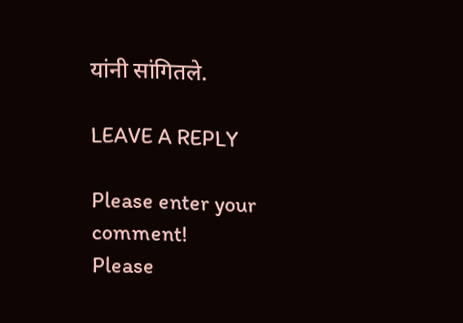यांनी सांगितले.

LEAVE A REPLY

Please enter your comment!
Please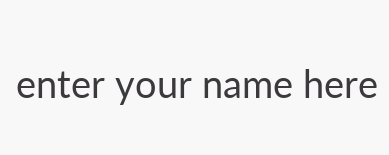enter your name here